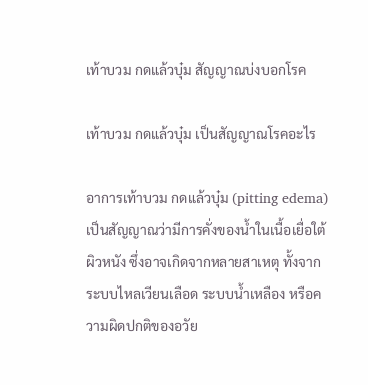เท้าบวม กดแล้วบุ๋ม สัญญาณบ่งบอกโรค

เท้าบวม กดแล้วบุ๋ม เป็นสัญญาณโรคอะไร

อาการเท้าบวม กดแล้วบุ๋ม (pitting edema) เป็นสัญญาณว่ามีการคั่งของน้ำในเนื้อเยื่อใต้ผิวหนัง ซึ่งอาจเกิดจากหลายสาเหตุ ทั้งจากระบบไหลเวียนเลือด ระบบน้ำเหลือง หรือความผิดปกติของอวัย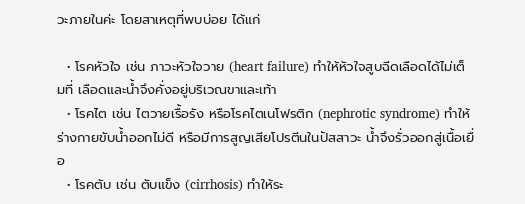วะภายในค่ะ โดยสาเหตุที่พบบ่อย ได้แก่

  • โรคหัวใจ เช่น ภาวะหัวใจวาย (heart failure) ทำให้หัวใจสูบฉีดเลือดได้ไม่เต็มที่ เลือดและน้ำจึงคั่งอยู่บริเวณขาและเท้า
  • โรคไต เช่น ไตวายเรื้อรัง หรือโรคไตเนโฟรติก (nephrotic syndrome) ทำให้ร่างกายขับน้ำออกไม่ดี หรือมีการสูญเสียโปรตีนในปัสสาวะ น้ำจึงรั่วออกสู่เนื้อเยื่อ
  • โรคตับ เช่น ตับแข็ง (cirrhosis) ทำให้ระ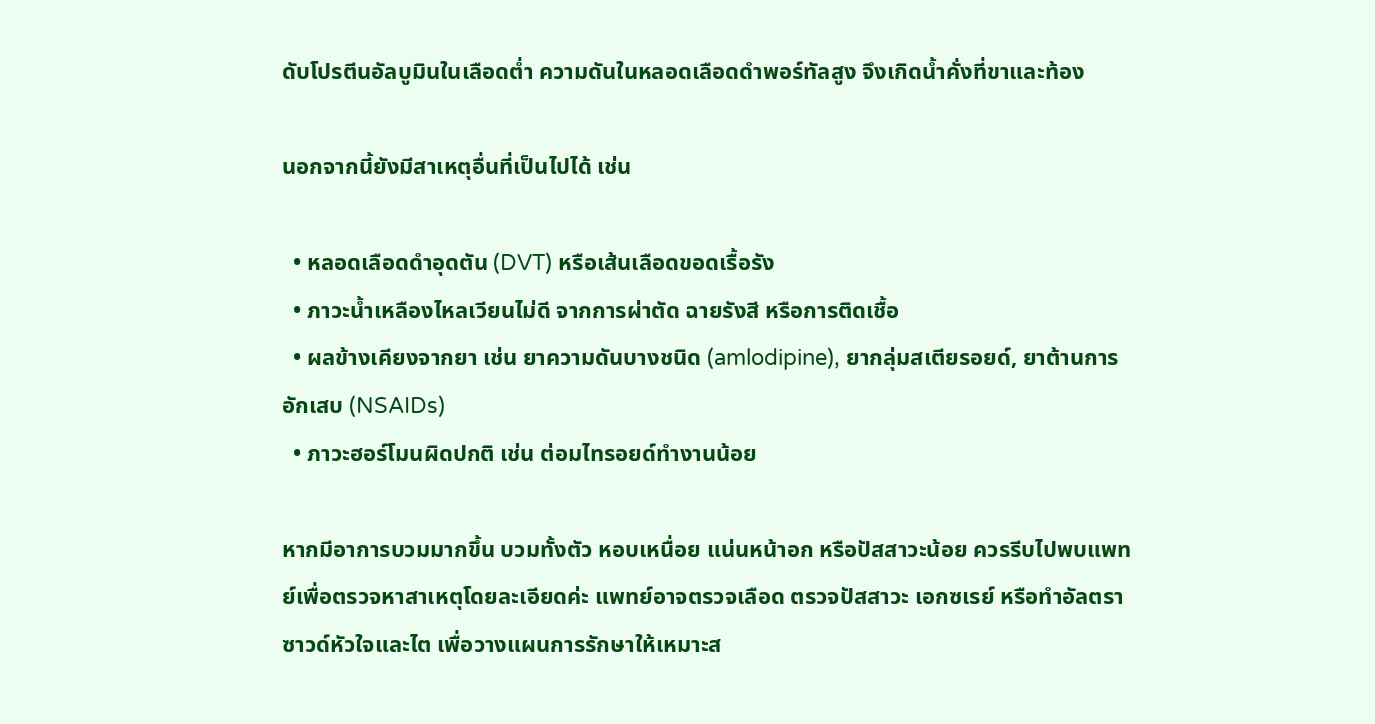ดับโปรตีนอัลบูมินในเลือดต่ำ ความดันในหลอดเลือดดำพอร์ทัลสูง จึงเกิดน้ำคั่งที่ขาและท้อง

นอกจากนี้ยังมีสาเหตุอื่นที่เป็นไปได้ เช่น

  • หลอดเลือดดำอุดตัน (DVT) หรือเส้นเลือดขอดเรื้อรัง
  • ภาวะน้ำเหลืองไหลเวียนไม่ดี จากการผ่าตัด ฉายรังสี หรือการติดเชื้อ
  • ผลข้างเคียงจากยา เช่น ยาความดันบางชนิด (amlodipine), ยากลุ่มสเตียรอยด์, ยาต้านการอักเสบ (NSAIDs)
  • ภาวะฮอร์โมนผิดปกติ เช่น ต่อมไทรอยด์ทำงานน้อย

หากมีอาการบวมมากขึ้น บวมทั้งตัว หอบเหนื่อย แน่นหน้าอก หรือปัสสาวะน้อย ควรรีบไปพบแพทย์เพื่อตรวจหาสาเหตุโดยละเอียดค่ะ แพทย์อาจตรวจเลือด ตรวจปัสสาวะ เอกซเรย์ หรือทำอัลตราซาวด์หัวใจและไต เพื่อวางแผนการรักษาให้เหมาะส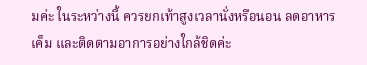มค่ะ ในระหว่างนี้ ควรยกเท้าสูงเวลานั่งหรือนอน ลดอาหารเค็ม และติดตามอาการอย่างใกล้ชิดค่ะ